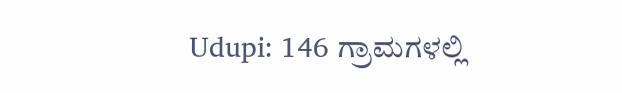Udupi: 146 ಗ್ರಾಮಗಳಲ್ಲಿ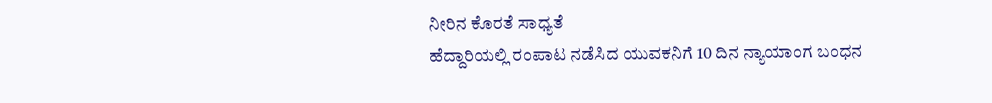ನೀರಿನ ಕೊರತೆ ಸಾಧ್ಯತೆ
ಹೆದ್ದಾರಿಯಲ್ಲಿ ರಂಪಾಟ ನಡೆಸಿದ ಯುವಕನಿಗೆ 10 ದಿನ ನ್ಯಾಯಾಂಗ ಬಂಧನ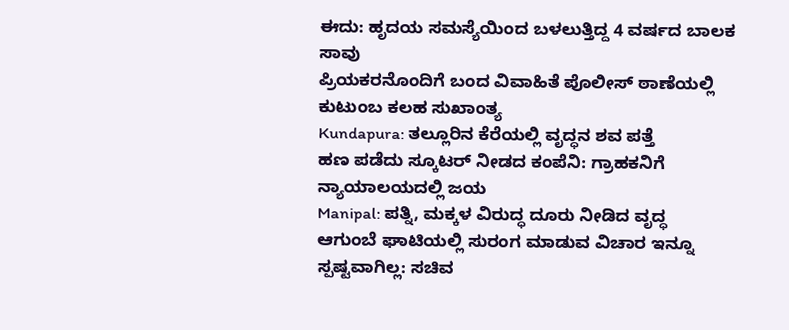ಈದು: ಹೃದಯ ಸಮಸ್ಯೆಯಿಂದ ಬಳಲುತ್ತಿದ್ದ 4 ವರ್ಷದ ಬಾಲಕ ಸಾವು
ಪ್ರಿಯಕರನೊಂದಿಗೆ ಬಂದ ವಿವಾಹಿತೆ ಪೊಲೀಸ್ ಠಾಣೆಯಲ್ಲಿ ಕುಟುಂಬ ಕಲಹ ಸುಖಾಂತ್ಯ
Kundapura: ತಲ್ಲೂರಿನ ಕೆರೆಯಲ್ಲಿ ವೃದ್ಧನ ಶವ ಪತ್ತೆ
ಹಣ ಪಡೆದು ಸ್ಕೂಟರ್ ನೀಡದ ಕಂಪೆನಿ: ಗ್ರಾಹಕನಿಗೆ ನ್ಯಾಯಾಲಯದಲ್ಲಿ ಜಯ
Manipal: ಪತ್ನಿ, ಮಕ್ಕಳ ವಿರುದ್ಧ ದೂರು ನೀಡಿದ ವೃದ್ಧ
ಆಗುಂಬೆ ಘಾಟಿಯಲ್ಲಿ ಸುರಂಗ ಮಾಡುವ ವಿಚಾರ ಇನ್ನೂ ಸ್ಪಷ್ಟವಾಗಿಲ್ಲ: ಸಚಿವ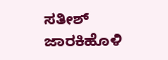ಸತೀಶ್ ಜಾರಕಿಹೊಳಿ